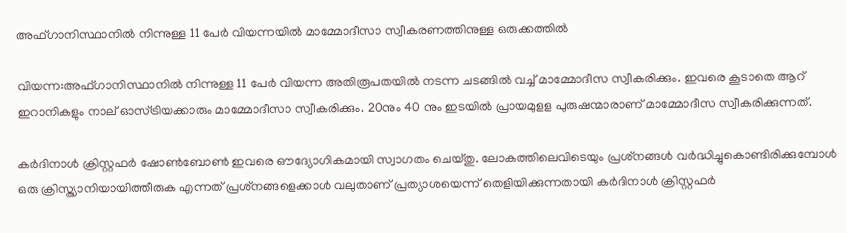അഫ്ഗാനിസ്ഥാനില്‍ നിന്നുള്ള 11 പേര്‍ വിയന്നയില്‍ മാമ്മോദീസാ സ്വീകരണത്തിനുള്ള ഒരുക്കത്തില്‍

വിയന്ന:അഫ്ഗാനിസ്ഥാനില്‍ നിന്നുള്ള 11 പേര്‍ വിയന്ന അതിരൂപതയില്‍ നടന്ന ചടങ്ങില്‍ വച്ച് മാമ്മോദീസ സ്വീകരിക്കും. ഇവരെ കൂടാതെ ആറ് ഇറാനികളും നാല് ഓസ്ട്രിയക്കാരും മാമ്മോദീസാ സ്വീകരിക്കും. 20നും 40 നും ഇടയില്‍ പ്രായമുളള പുരുഷന്മാരാണ് മാമ്മോദീസ സ്വീകരിക്കുന്നത്.

കര്‍ദിനാള്‍ ക്രിസ്റ്റഫര്‍ ഷോണ്‍ബോണ്‍ ഇവരെ ഔദ്യോഗികമായി സ്വാഗതം ചെയ്തു. ലോകത്തിലെവിടെയും പ്രശ്‌നങ്ങള്‍ വര്‍ദ്ധിച്ചുകൊണ്ടിരിക്കുമ്പോള്‍ ഒരു ക്രിസ്ത്യാനിയായിത്തീരുക എന്നത് പ്രശ്‌നങ്ങളെക്കാള്‍ വലുതാണ് പ്രത്യാശയെന്ന് തെളിയിക്കുന്നതായി കര്‍ദിനാള്‍ ക്രിസ്റ്റഫര്‍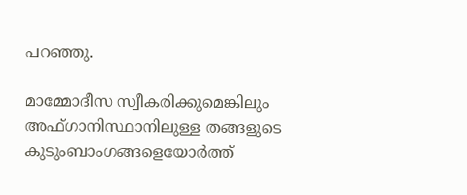പറഞ്ഞു.

മാമ്മോദീസ സ്വീകരിക്കുമെങ്കിലും അഫ്ഗാനിസ്ഥാനിലുള്ള തങ്ങളുടെ കുടുംബാംഗങ്ങളെയോര്‍ത്ത്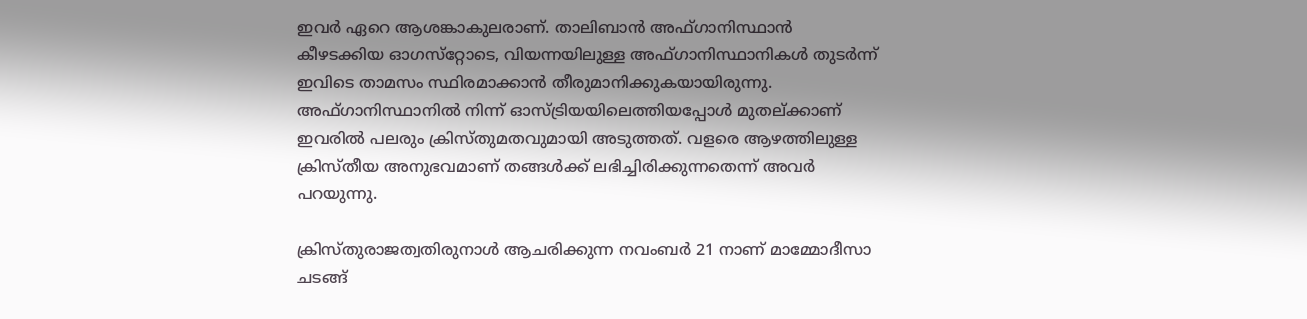ഇവര്‍ ഏറെ ആശങ്കാകുലരാണ്. താലിബാന്‍ അഫ്ഗാനിസ്ഥാന്‍ കീഴടക്കിയ ഓഗസ്‌റ്റോടെ, വിയന്നയിലുള്ള അഫ്ഗാനിസ്ഥാനികള്‍ തുടര്‍ന്ന് ഇവിടെ താമസം സ്ഥിരമാക്കാന്‍ തീരുമാനിക്കുകയായിരുന്നു. അഫ്ഗാനിസ്ഥാനില്‍ നിന്ന് ഓസ്ട്രിയയിലെത്തിയപ്പോള്‍ മുതല്ക്കാണ് ഇവരില്‍ പലരും ക്രിസ്തുമതവുമായി അടുത്തത്. വളരെ ആഴത്തിലുള്ള ക്രിസ്തീയ അനുഭവമാണ് തങ്ങള്‍ക്ക് ലഭിച്ചിരിക്കുന്നതെന്ന് അവര്‍ പറയുന്നു.

ക്രിസ്തുരാജത്വതിരുനാള്‍ ആചരിക്കുന്ന നവംബര്‍ 21 നാണ് മാമ്മോദീസാ ചടങ്ങ്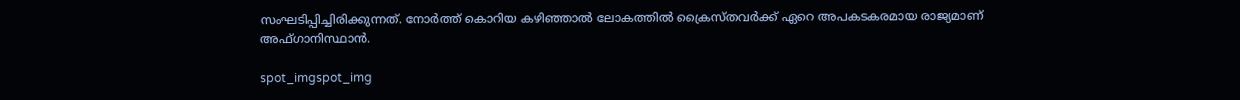സംഘടിപ്പിച്ചിരിക്കുന്നത്. നോര്‍ത്ത് കൊറിയ കഴിഞ്ഞാല്‍ ലോകത്തില്‍ ക്രൈസ്തവര്‍ക്ക് ഏറെ അപകടകരമായ രാജ്യമാണ് അഫ്ഗാനിസ്ഥാന്‍.

spot_imgspot_img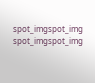spot_imgspot_img
spot_imgspot_img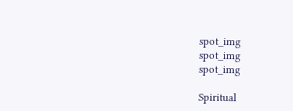spot_img
spot_img
spot_img

Spiritual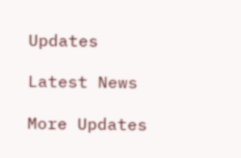Updates

Latest News

More Updates